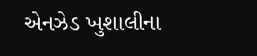એનઝેડ ખુશાલીના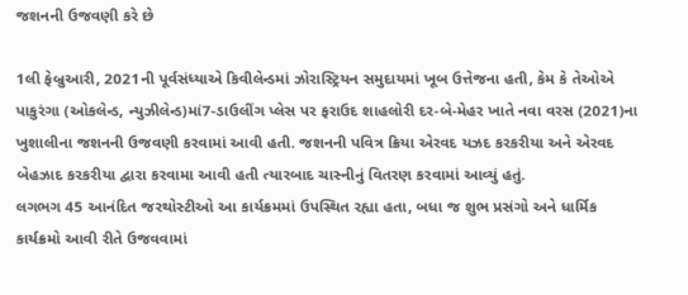જશનની ઉજવણી કરે છે

1લી ફેબ્રુઆરી, 2021ની પૂર્વસંધ્યાએ કિવીલેન્ડમાં ઝોરાસ્ટ્રિયન સમુદાયમાં ખૂબ ઉત્તેજના હતી, કેમ કે તેઓએ પાકુરંગા (ઓકલેન્ડ, ન્યુઝીલેન્ડ)માં7-ડાઉલીંગ પ્લેસ પર ફરાઉદ શાહલોરી દર-બે-મેહર ખાતે નવા વરસ (2021)ના ખુશાલીના જશનની ઉજવણી કરવામાં આવી હતી. જશનની પવિત્ર ક્રિયા એરવદ યઝદ કરકરીયા અને એરવદ બેહઝાદ કરકરીયા દ્વારા કરવામા આવી હતી ત્યારબાદ ચાસ્નીનું વિતરણ કરવામાં આવ્યું હતું.
લગભગ 45 આનંદિત જરથોસ્ટીઓ આ કાર્યક્રમમાં ઉપસ્થિત રહ્યા હતા, બધા જ શુભ પ્રસંગો અને ધાર્મિક કાર્યક્રમો આવી રીતે ઉજવવામાં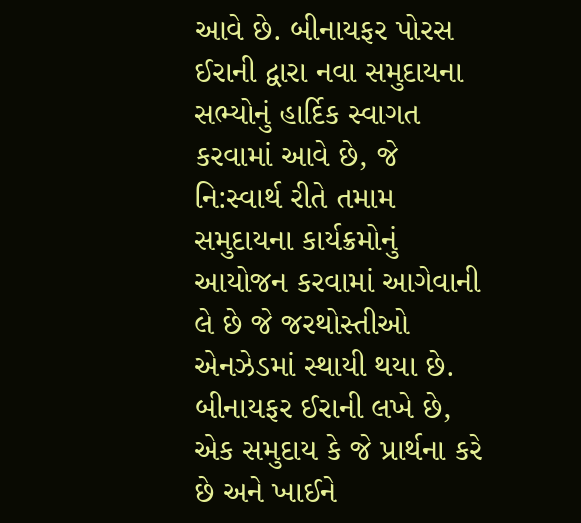આવે છે. બીનાયફર પોરસ ઈરાની દ્વારા નવા સમુદાયના સભ્યોનું હાર્દિક સ્વાગત કરવામાં આવે છે, જે નિ:સ્વાર્થ રીતે તમામ સમુદાયના કાર્યક્રમોનું આયોજન કરવામાં આગેવાની લે છે જે જરથોસ્તીઓ એનઝેડમાં સ્થાયી થયા છે.
બીનાયફર ઈરાની લખે છે, એક સમુદાય કે જે પ્રાર્થના કરે છે અને ખાઈને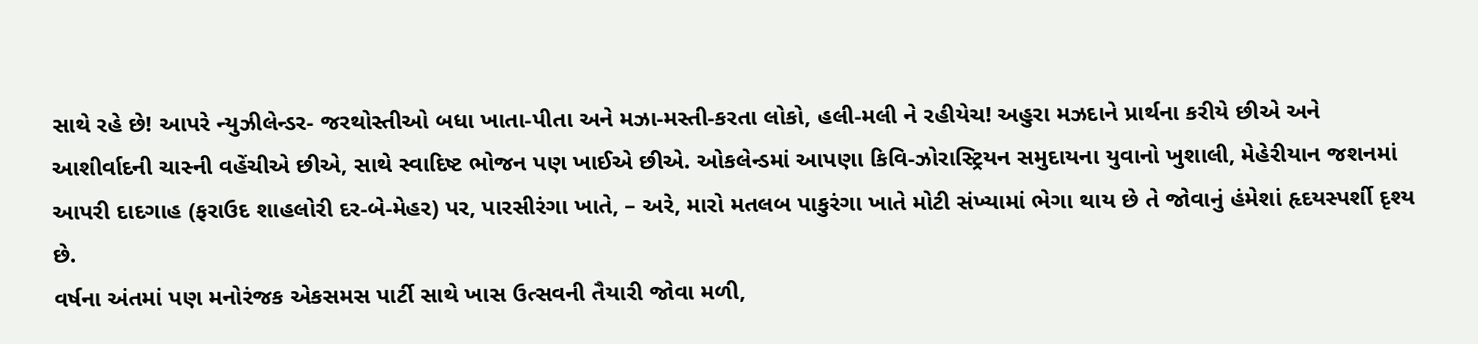સાથે રહે છે! આપરે ન્યુઝીલેન્ડર- જરથોસ્તીઓ બધા ખાતા-પીતા અને મઝા-મસ્તી-કરતા લોકો, હલી-મલી ને રહીયેચ! અહુરા મઝદાને પ્રાર્થના કરીયે છીએ અને આશીર્વાદની ચાસ્ની વહેંચીએ છીએ, સાથે સ્વાદિષ્ટ ભોજન પણ ખાઈએ છીએ. ઓકલેન્ડમાં આપણા કિવિ-ઝોરાસ્ટ્રિયન સમુદાયના યુવાનો ખુશાલી, મેહેરીયાન જશનમાં આપરી દાદગાહ (ફરાઉદ શાહલોરી દર-બે-મેહર) પર, પારસીરંગા ખાતે, – અરે, મારો મતલબ પાકુરંગા ખાતે મોટી સંખ્યામાં ભેગા થાય છે તે જોવાનું હંમેશાં હૃદયસ્પર્શી દૃશ્ય છે.
વર્ષના અંતમાં પણ મનોરંજક એકસમસ પાર્ટી સાથે ખાસ ઉત્સવની તૈયારી જોવા મળી,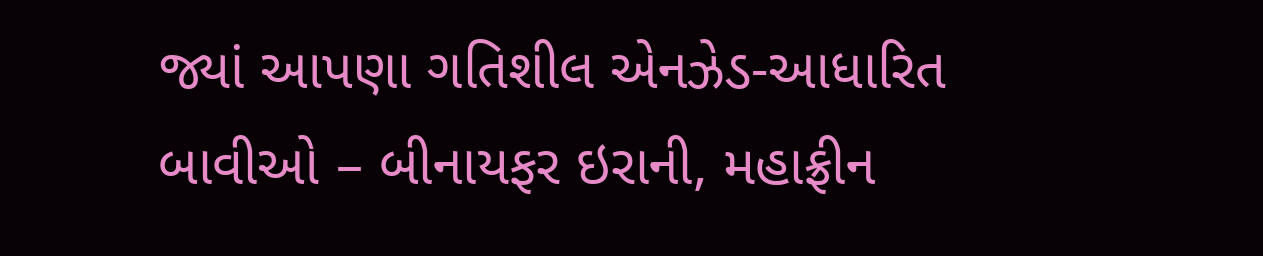જ્યાં આપણા ગતિશીલ એનઝેડ-આધારિત બાવીઓ – બીનાયફર ઇરાની, મહાફ્રીન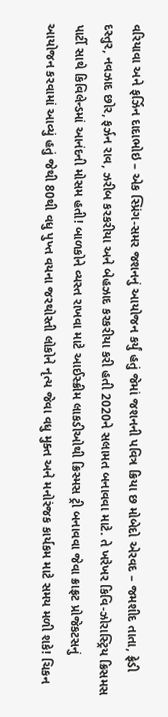વરિયાવા અને ફર્ઝિન દાદાભોઇ – એક સ્પ્રિંગ-સમર જશનનું આયોજન કર્યું હતું જેમાં જશનની પવિત્ર ક્રિયા છ મોબેદો એરવદ – જમશીદ તાતા, ફ્રેડી દસ્તુર, નવઝાદ છોર, ફર્ઝન રાવ, ઝરીબ કરકરીયા અને બેહઝાદ કરકરીયા કરી હતી 2020ને સલામત બનાવવા માટે. તે ખરેખર કિવિ-ઝોરાસ્ટ્રિય ક્રિસમસ પાર્ટી સાથે કિવિલેન્ડમાં આનંદની મોસમ હતી! બાળકોને વ્યસ્ત રાખવા માટે આઈસ્ક્રીમ લાકડીઓથી ક્રિસ્મસ ટ્રી બનાવવા જેવા ક્રાફ્રટ પ્રોજેકટસનું આયોજન કરવામાં આવ્યું હતું જેથી 80થી વધુ પુખ્ત વયના જરથોસ્તી લોકોને નૃત્ય જેવા વધુ મુક્ત અને મનોરંજક કાર્યકમ માટે સમય મળી શકે! ચિકન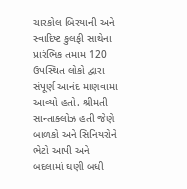ચારકોલ બિરયાની અને સ્વાદિષ્ટ કુલફી સાથેના પ્રારંભિક તમામ 120 ઉપસ્થિત લોકો દ્વારા સંપૂર્ણ આનંદ માણવામા આવ્યો હતો. શ્રીમતી સાન્તાક્લોઝ હતી જેણે બાળકો અને સિનિયરોને ભેટો આપી અને બદલામાં ઘણી બધી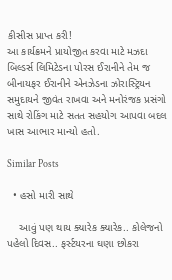કીસીસ પ્રાપ્ત કરી!
આ કાર્યક્રમને પ્રાયોજીત કરવા માટે મઝદા બિલ્ડર્સ લિમિટેડના પોરસ ઈરાનીને તેમ જ બીનાયફર ઈરાનીને એનઝેડના ઝોરાસ્ટ્રિયન સમુદાયને જીવંત રાખવા અને મનોરંજક પ્રસંગો સાથે રોકિંગ માટે સતત સહયોગ આપવા બદલ ખાસ આભાર માન્યો હતો.

Similar Posts

  • હસો મારી સાથે

    આવું પણ થાય ક્યારેક ક્યારેક.. કોલેજનો પહેલો દિવસ.. ફર્સ્ટયરના ઘણા છોકરા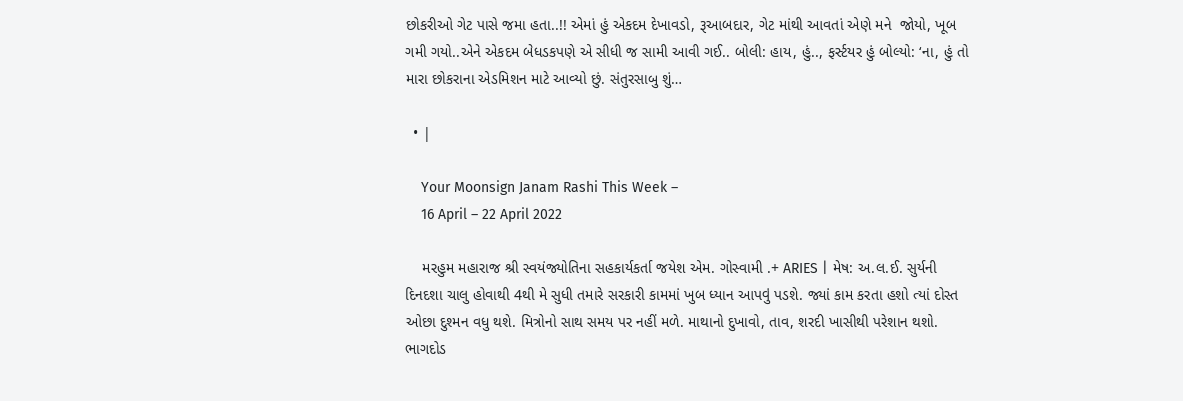છોકરીઓ ગેટ પાસે જમા હતા..!! એમાં હું એકદમ દેખાવડો, રૂઆબદાર, ગેટ માંથી આવતાં એણે મને  જોયો, ખૂબ ગમી ગયો..એને એકદમ બેધડકપણે એ સીધી જ સામી આવી ગઈ.. બોલી: હાય, હું.., ફર્સ્ટયર હું બોલ્યો: ‘ના, હું તો મારા છોકરાના એડમિશન માટે આવ્યો છું. સંતુરસાબુ શું…

  • |

    Your Moonsign Janam Rashi This Week –
    16 April – 22 April 2022

    મરહુમ મહારાજ શ્રી સ્વયંજ્યોતિના સહકાર્યકર્તા જયેશ એમ. ગોસ્વામી .+ ARIES | મેષ: અ.લ.ઈ. સુર્યની દિનદશા ચાલુ હોવાથી 4થી મે સુધી તમારે સરકારી કામમાં ખુબ ધ્યાન આપવું પડશે. જ્યાં કામ કરતા હશો ત્યાં દોસ્ત ઓછા દુશ્મન વધુ થશે. મિત્રોનો સાથ સમય પર નહીં મળે. માથાનો દુખાવો, તાવ, શરદી ખાસીથી પરેશાન થશો. ભાગદોડ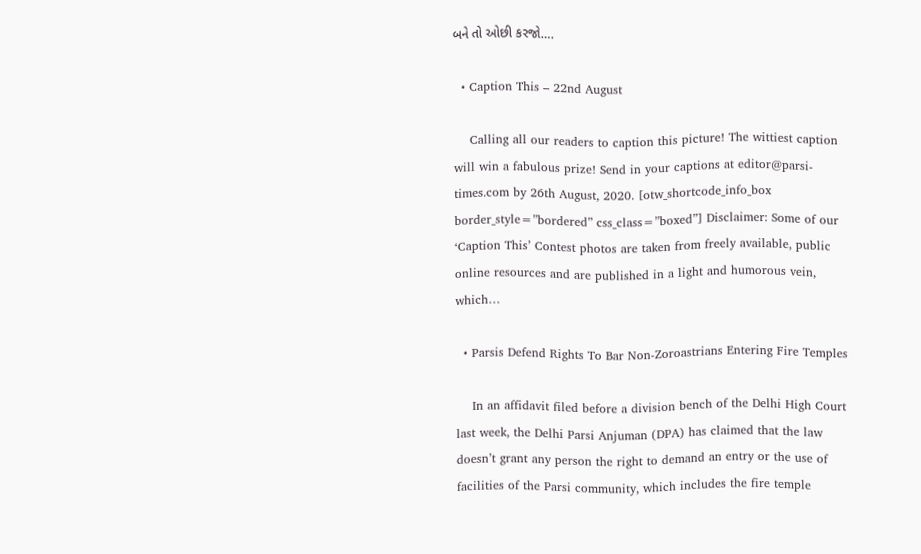બને તો ઓછી કરજો….

  • Caption This – 22nd August

    Calling all our readers to caption this picture! The wittiest caption will win a fabulous prize! Send in your captions at editor@parsi-times.com by 26th August, 2020. [otw_shortcode_info_box border_style=”bordered” css_class=”boxed”] Disclaimer: Some of our ‘Caption This’ Contest photos are taken from freely available, public online resources and are published in a light and humorous vein, which…

  • Parsis Defend Rights To Bar Non-Zoroastrians Entering Fire Temples

    In an affidavit filed before a division bench of the Delhi High Court last week, the Delhi Parsi Anjuman (DPA) has claimed that the law doesn’t grant any person the right to demand an entry or the use of facilities of the Parsi community, which includes the fire temple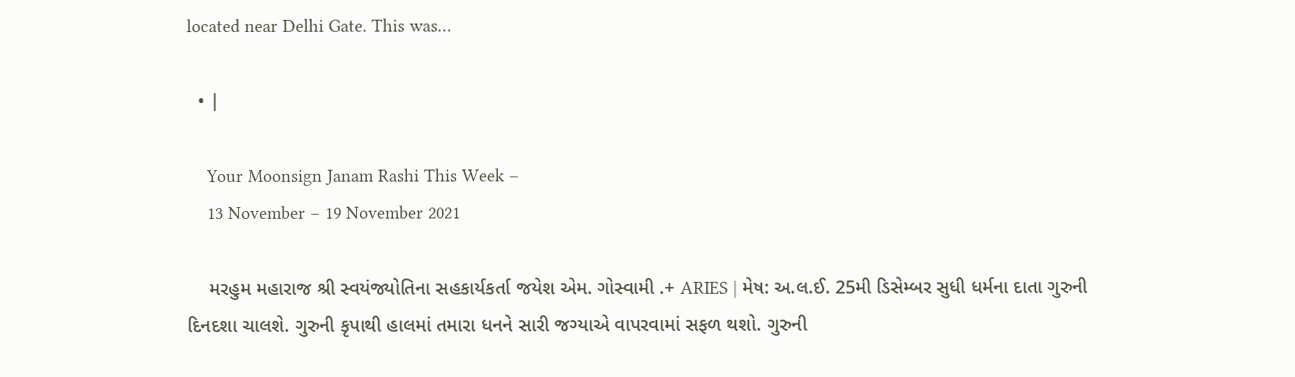located near Delhi Gate. This was…

  • |

    Your Moonsign Janam Rashi This Week –
    13 November – 19 November 2021

    મરહુમ મહારાજ શ્રી સ્વયંજ્યોતિના સહકાર્યકર્તા જયેશ એમ. ગોસ્વામી .+ ARIES | મેષ: અ.લ.ઈ. 25મી ડિસેમ્બર સુધી ધર્મના દાતા ગુરુની દિનદશા ચાલશે. ગુરુની કૃપાથી હાલમાં તમારા ધનને સારી જગ્યાએ વાપરવામાં સફળ થશો. ગુરુની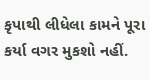કૃપાથી લીધેલા કામને પૂરા કર્યા વગર મુકશો નહીં.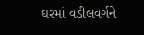ઘરમાં વડીલવર્ગને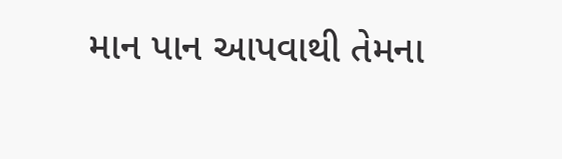માન પાન આપવાથી તેમના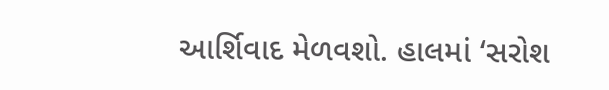આર્શિવાદ મેળવશો. હાલમાં ‘સરોશ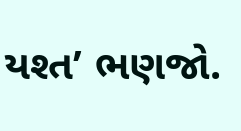યશ્ત’ ભણજો.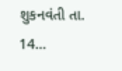શુકનવંતી તા. 14…